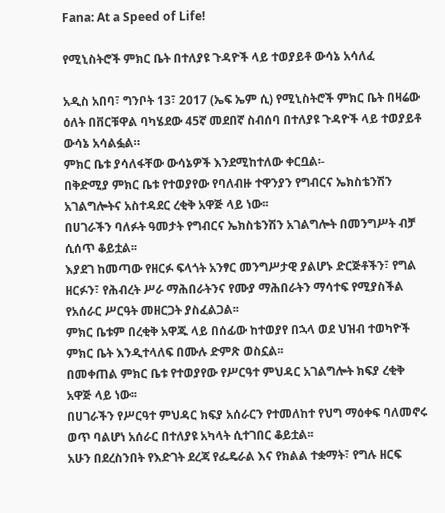Fana: At a Speed of Life!

የሚኒስትሮች ምክር ቤት በተለያዩ ጉዳዮች ላይ ተወያይቶ ውሳኔ አሳለፈ

አዲስ አበባ፣ ግንቦት 13፣ 2017 (ኤፍ ኤም ሲ) የሚኒስትሮች ምክር ቤት በዛሬው ዕለት በቨርቹዋል ባካሄደው 45ኛ መደበኛ ስብሰባ በተለያዩ ጉዳዮች ላይ ተወያይቶ ውሳኔ አሳልፏል።
ምክር ቤቱ ያሳለፋቸው ውሳኔዎች እንደሚከተለው ቀርቧል፡-
በቅድሚያ ምክር ቤቱ የተወያየው የባለብዙ ተዋንያን የግብርና ኤክስቴንሽን አገልግሎትና አስተዳደር ረቂቅ አዋጅ ላይ ነው፡፡
በሀገራችን ባለፉት ዓመታት የግብርና ኤክስቴንሽን አገልግሎት በመንግሥት ብቻ ሲሰጥ ቆይቷል፡፡
እያደገ ከመጣው የዘርፉ ፍላጎት አንፃር መንግሥታዊ ያልሆኑ ድርጅቶችን፣ የግል ዘርፉን፣ የሕብረት ሥራ ማሕበራትንና የሙያ ማሕበራትን ማሳተፍ የሚያስችል የአሰራር ሥርዓት መዘርጋት ያስፈልጋል፡፡
ምክር ቤቱም በረቂቅ አዋጁ ላይ በሰፊው ከተወያየ በኋላ ወደ ህዝብ ተወካዮች ምክር ቤት እንዲተላለፍ በሙሉ ድምጽ ወስኗል፡፡
በመቀጠል ምክር ቤቱ የተወያየው የሥርዓተ ምህዳር አገልግሎት ክፍያ ረቂቅ አዋጅ ላይ ነው፡፡
በሀገራችን የሥርዓተ ምህዳር ክፍያ አሰራርን የተመለከተ የህግ ማዕቀፍ ባለመኖሩ ወጥ ባልሆነ አሰራር በተለያዩ አካላት ሲተገበር ቆይቷል፡፡
አሁን በደረስንበት የእድገት ደረጃ የፌዴራል እና የክልል ተቋማት፣ የግሉ ዘርፍ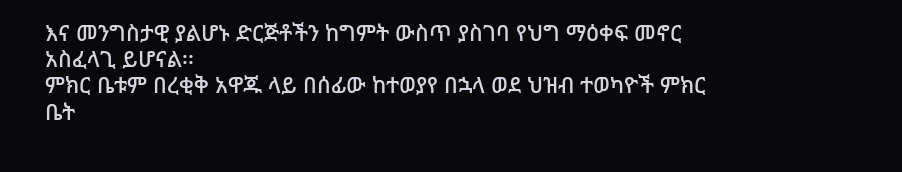እና መንግስታዊ ያልሆኑ ድርጅቶችን ከግምት ውስጥ ያስገባ የህግ ማዕቀፍ መኖር አስፈላጊ ይሆናል፡፡
ምክር ቤቱም በረቂቅ አዋጁ ላይ በሰፊው ከተወያየ በኋላ ወደ ህዝብ ተወካዮች ምክር ቤት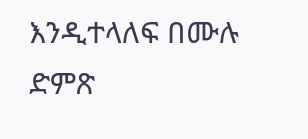እንዲተላለፍ በሙሉ ድምጽ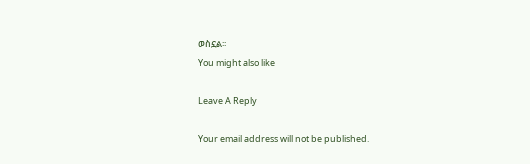ወስኗል፡፡
You might also like

Leave A Reply

Your email address will not be published.